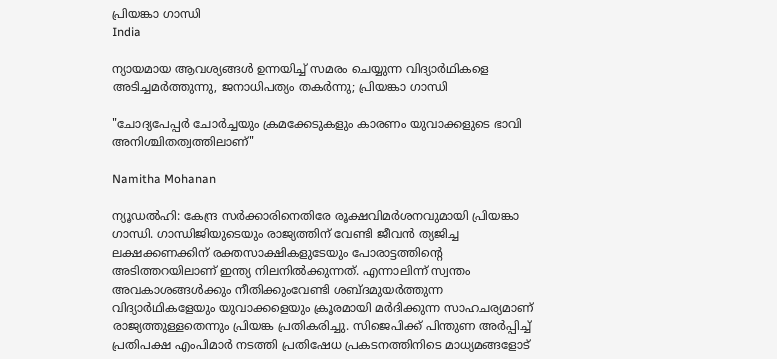പ്രിയങ്കാ ഗാന്ധി
India

ന്യായമായ ആവശ്യങ്ങൾ ഉന്നയിച്ച് സമരം ചെയ്യുന്ന വിദ്യാർഥികളെ അടിച്ചമർത്തുന്നു, ജനാധിപത്യം തകർന്നു; പ്രിയങ്കാ ഗാന്ധി

"ചോദ്യപേപ്പർ ചോർച്ചയും ക്രമക്കേടുകളും കാരണം യുവാക്കളുടെ ഭാവി അനിശ്ചിതത്വത്തിലാണ്"

Namitha Mohanan

ന്യൂഡൽഹി: കേന്ദ്ര സർക്കാരിനെതിരേ രൂക്ഷവിമർശനവുമായി പ്രിയങ്കാ ഗാന്ധി. ഗാന്ധിജിയുടെയും രാജ്യത്തിന് വേണ്ടി ജീവൻ ത്യജിച്ച ലക്ഷക്കണക്കിന് രക്തസാക്ഷികളുടേയും പോരാട്ടത്തിന്‍റെ അടിത്തറയിലാണ് ഇന്ത്യ നിലനിൽക്കുന്നത്. എന്നാലിന്ന് സ്വന്തം അവകാശങ്ങൾക്കും നീതിക്കുംവേണ്ടി ശബ്ദമുയർത്തുന്ന വിദ്യാർഥികളേയും യുവാക്കളെയും ക്രൂരമായി മർദിക്കുന്ന സാഹചര്യമാണ് രാജ്യത്തുള്ളതെന്നും പ്രിയങ്ക പ്രതികരിച്ചു. സിജെപിക്ക് പിന്തുണ അർപ്പിച്ച് പ്രതിപക്ഷ എംപിമാർ നടത്തി പ്രതിഷേധ പ്രകടനത്തിനിടെ മാധ്യമങ്ങളോട്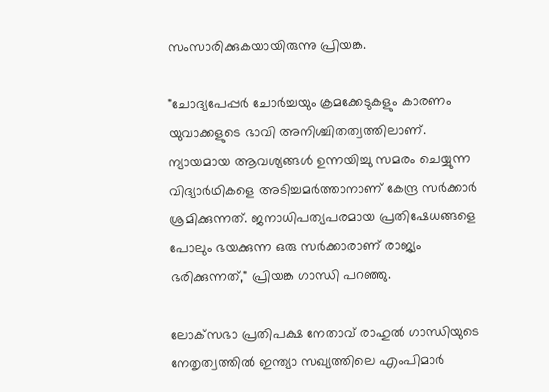സംസാരിക്കുകയായിരുന്നു പ്രിയങ്ക.

"ചോദ്യപേപ്പർ ചോർച്ചയും ക്രമക്കേടുകളും കാരണം യുവാക്കളുടെ ഭാവി അനിശ്ചിതത്വത്തിലാണ്. ന്യായമായ ആവശ്യങ്ങൾ ഉന്നയിച്ചു സമരം ചെയ്യുന്ന വിദ്യാർഥികളെ അടിച്ചമർത്താനാണ് കേന്ദ്ര സർക്കാർ ശ്രമിക്കുന്നത്. ജനാധിപത്യപരമായ പ്രതിഷേധങ്ങളെ പോലും ഭയക്കുന്ന ഒരു സർക്കാരാണ് രാജ്യം ഭരിക്കുന്നത്," പ്രിയങ്ക ഗാന്ധി പറഞ്ഞു.

ലോക്‌സഭാ പ്രതിപക്ഷ നേതാവ് രാഹുൽ ഗാന്ധിയുടെ നേതൃത്വത്തിൽ ഇന്ത്യാ സഖ്യത്തിലെ എംപിമാർ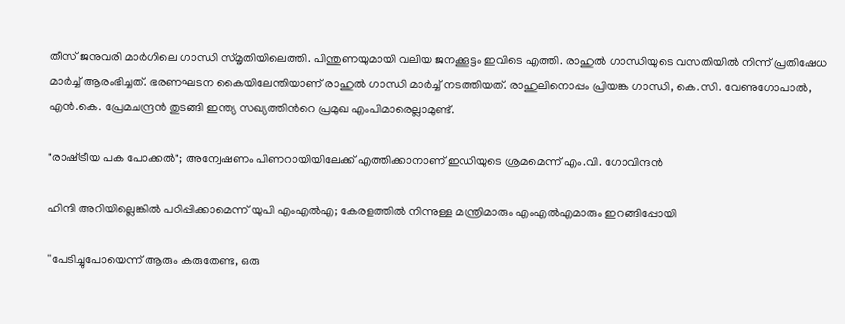തീസ് ജനുവരി മാർഗിലെ ഗാന്ധി സ്മൃതിയിലെത്തി. പിന്തുണയുമായി വലിയ ജനക്കൂട്ടം ഇവിടെ എത്തി. രാഹുല്‍ ഗാന്ധിയുടെ വസതിയില്‍ നിന്ന് പ്രതിഷേധ മാർച്ച് ആരംഭിച്ചത്. ഭരണഘടന കൈയിലേന്തിയാണ് രാഹുല്‍ ഗാന്ധി മാര്‍ച്ച് നടത്തിയത്. രാഹുലിനൊപ്പം പ്രിയങ്ക ഗാന്ധി, കെ.സി. വേണുഗോപാല്‍, എന്‍.കെ. പ്രേമചന്ദ്രന്‍ തുടങ്ങി ഇന്ത്യ സഖ്യത്തിന്‍റെ പ്രമുഖ എംപിമാരെല്ലാമുണ്ട്.

"രാഷ്‌ട്രീയ പക പോക്കൽ"; അന്വേഷണം പിണറായിയിലേക്ക് എത്തിക്കാനാണ് ഇഡിയുടെ ശ്രമമെന്ന് എം.വി. ഗോവിന്ദൻ

ഹിന്ദി അറിയില്ലെങ്കിൽ പഠിപ്പിക്കാമെന്ന് യുപി എംഎൽഎ; കേരളത്തിൽ നിന്നുള്ള മന്ത്രിമാരും എംഎൽഎമാരും ഇറങ്ങിപ്പോയി

''പേടിച്ചുപോയെന്ന് ആരും കരുതേണ്ട, ഒരു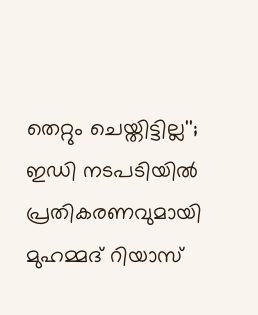തെറ്റും ചെയ്തിട്ടില്ല''; ഇഡി നടപടിയിൽ പ്രതികരണവുമായി മുഹമ്മദ് റിയാസ്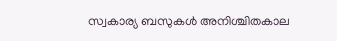സ്വകാര്യ ബസുകൾ അനിശ്ചിതകാല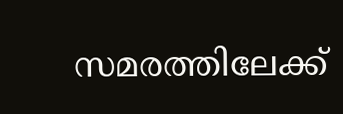സമരത്തിലേക്ക്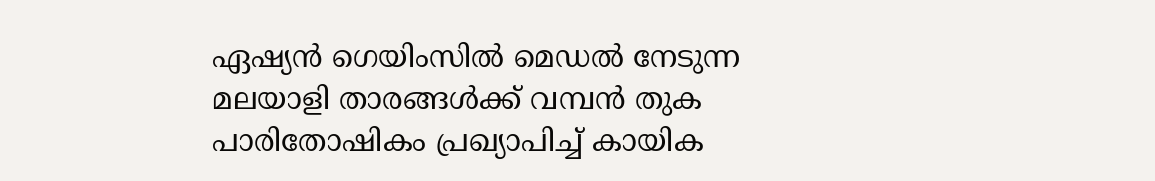ഏഷ‍്യൻ ഗെയിംസിൽ മെഡൽ നേടുന്ന മലയാളി താരങ്ങൾക്ക് വമ്പൻ തുക പാരിതോഷികം പ്രഖ‍്യാപിച്ച് കായിക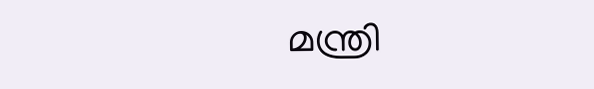മന്ത്രി